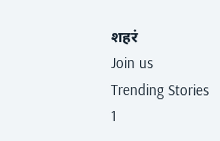शहरं
Join us
Trending Stories
1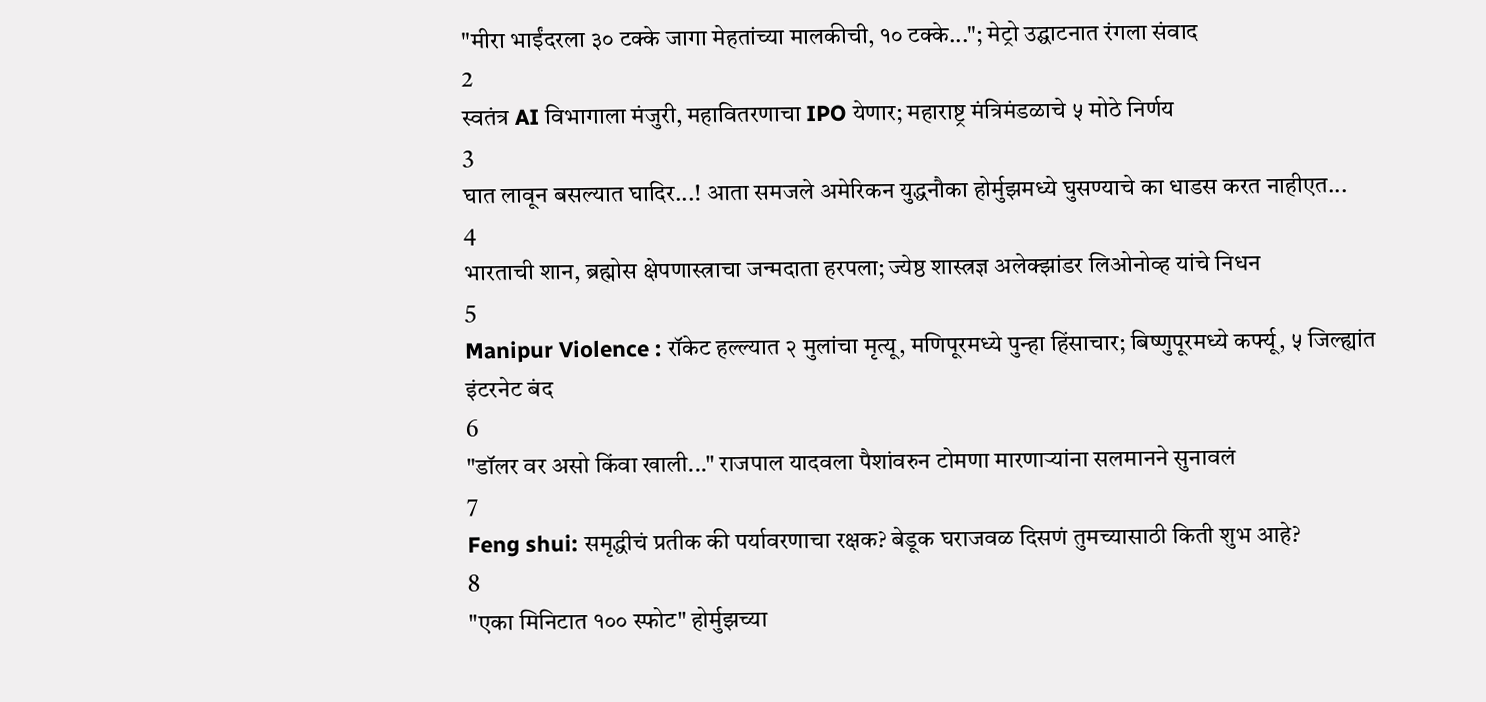"मीरा भाईंदरला ३० टक्के जागा मेहतांच्या मालकीची, १० टक्के..."; मेट्रो उद्घाटनात रंगला संवाद
2
स्वतंत्र AI विभागाला मंजुरी, महावितरणाचा IPO येणार; महाराष्ट्र मंत्रिमंडळाचे ५ मोठे निर्णय
3
घात लावून बसल्यात घादिर...! आता समजले अमेरिकन युद्धनौका होर्मुझमध्ये घुसण्याचे का धाडस करत नाहीएत...
4
भारताची शान, ब्रह्मोस क्षेपणास्त्राचा जन्मदाता हरपला; ज्येष्ठ शास्त्रज्ञ अलेक्झांडर लिओनोव्ह यांचे निधन
5
Manipur Violence : रॉकेट हल्ल्यात २ मुलांचा मृत्यू, मणिपूरमध्ये पुन्हा हिंसाचार; बिष्णुपूरमध्ये कर्फ्यू, ५ जिल्ह्यांत इंटरनेट बंद
6
"डॉलर वर असो किंवा खाली..." राजपाल यादवला पैशांवरुन टोमणा मारणाऱ्यांना सलमानने सुनावलं
7
Feng shui: समृद्धीचं प्रतीक की पर्यावरणाचा रक्षक? बेडूक घराजवळ दिसणं तुमच्यासाठी किती शुभ आहे?
8
"एका मिनिटात १०० स्फोट" होर्मुझच्या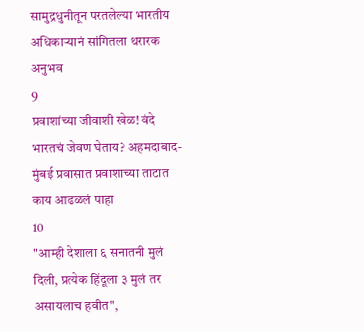सामुद्रधुनीतून परतलेल्या भारतीय अधिकाऱ्यानं सांगितला थरारक अनुभव
9
प्रवाशांच्या जीवाशी खेळ! वंदे भारतचं जेवण घेताय? अहमदाबाद-मुंबई प्रवासात प्रवाशाच्या ताटात काय आढळलं पाहा
10
"आम्ही देशाला ६ सनातनी मुलं दिली, प्रत्येक हिंदूला ३ मुलं तर असायलाच हवीत",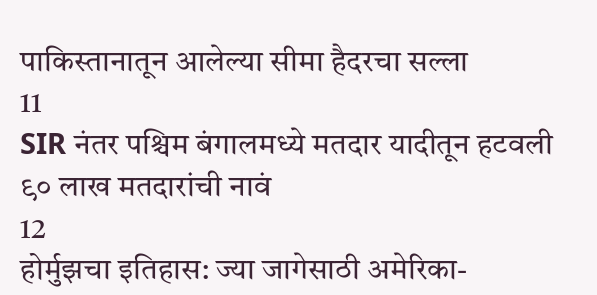पाकिस्तानातून आलेल्या सीमा हैदरचा सल्ला
11
SIR नंतर पश्चिम बंगालमध्ये मतदार यादीतून हटवली ९० लाख मतदारांची नावं
12
होर्मुझचा इतिहास: ज्या जागेसाठी अमेरिका-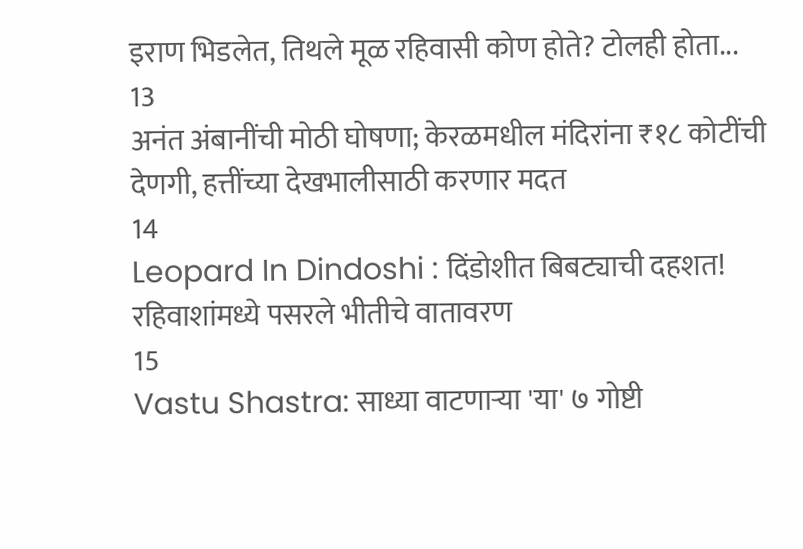इराण भिडलेत, तिथले मूळ रहिवासी कोण होते? टोलही होता...
13
अनंत अंबानींची मोठी घोषणा; केरळमधील मंदिरांना ₹१८ कोटींची देणगी, हत्तींच्या देखभालीसाठी करणार मदत
14
Leopard In Dindoshi : दिंडोशीत बिबट्याची दहशत! रहिवाशांमध्ये पसरले भीतीचे वातावरण
15
Vastu Shastra: साध्या वाटणाऱ्या 'या' ७ गोष्टी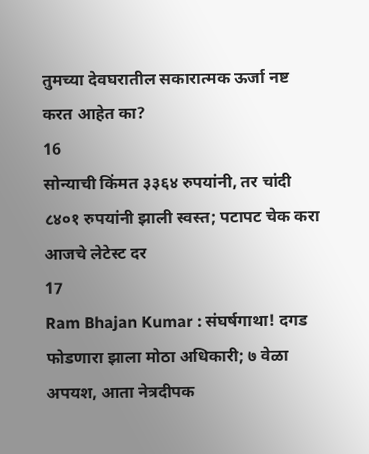तुमच्या देवघरातील सकारात्मक ऊर्जा नष्ट करत आहेत का?
16
सोन्याची किंमत ३३६४ रुपयांनी, तर चांदी ८४०१ रुपयांनी झाली स्वस्त; पटापट चेक करा आजचे लेटेस्ट दर
17
Ram Bhajan Kumar : संघर्षगाथा! दगड फोडणारा झाला मोठा अधिकारी; ७ वेळा अपयश, आता नेत्रदीपक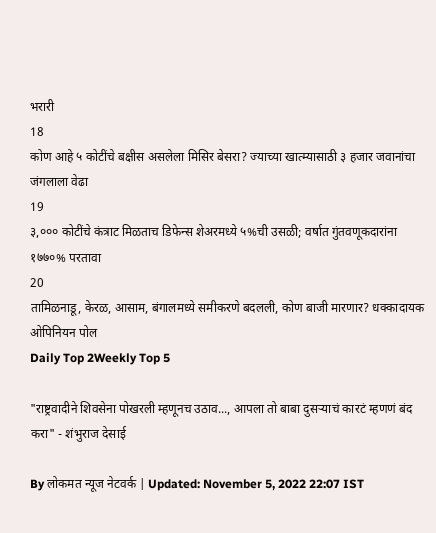भरारी
18
कोण आहे ५ कोटींचे बक्षीस असलेला मिसिर बेसरा? ज्याच्या खात्म्यासाठी ३ हजार जवानांचा जंगलाला वेढा
19
३,००० कोटींचे कंत्राट मिळताच डिफेन्स शेअरमध्ये ५%ची उसळी; वर्षात गुंतवणूकदारांना १७७०% परतावा
20
तामिळनाडू, केरळ, आसाम, बंगालमध्ये समीकरणे बदलली, कोण बाजी मारणार? धक्कादायक ओपिनियन पोल
Daily Top 2Weekly Top 5

"राष्ट्रवादीने शिवसेना पोखरली म्हणूनच उठाव..., आपला तो बाबा दुसऱ्याचं कारटं म्हणणं बंद करा" - शंभुराज देसाई

By लोकमत न्यूज नेटवर्क | Updated: November 5, 2022 22:07 IST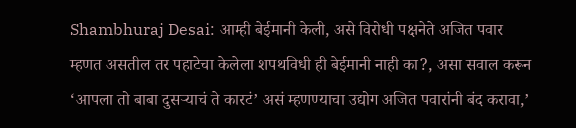Shambhuraj Desai: आम्ही बेईमानी केली, असे विरोधी पक्षनेते अजित पवार म्हणत असतील तर पहाटेचा केलेला शपथविधी ही बेईमानी नाही का?, असा सवाल करून ‘आपला तो बाबा दुसऱ्याचं ते कारटं’ असं म्हणण्याचा उद्योग अजित पवारांनी बंद करावा,’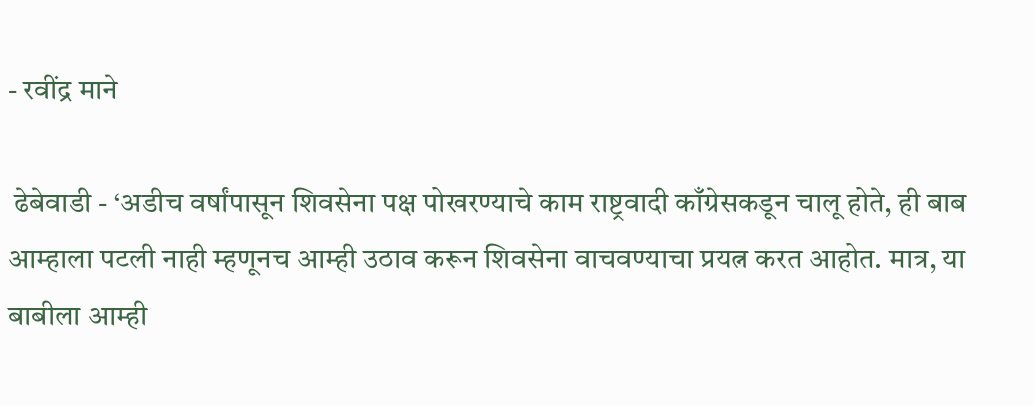- रवींद्र माने

 ढेबेवाडी - ‘अडीच वर्षांपासून शिवसेना पक्ष पोखरण्याचे काम राष्ट्रवादी काँग्रेसकडून चालू होते, ही बाब आम्हाला पटली नाही म्हणूनच आम्ही उठाव करून शिवसेना वाचवण्याचा प्रयत्न करत आहोत. मात्र, या बाबीला आम्ही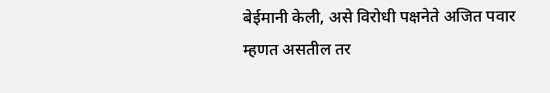बेईमानी केली, असे विरोधी पक्षनेते अजित पवार म्हणत असतील तर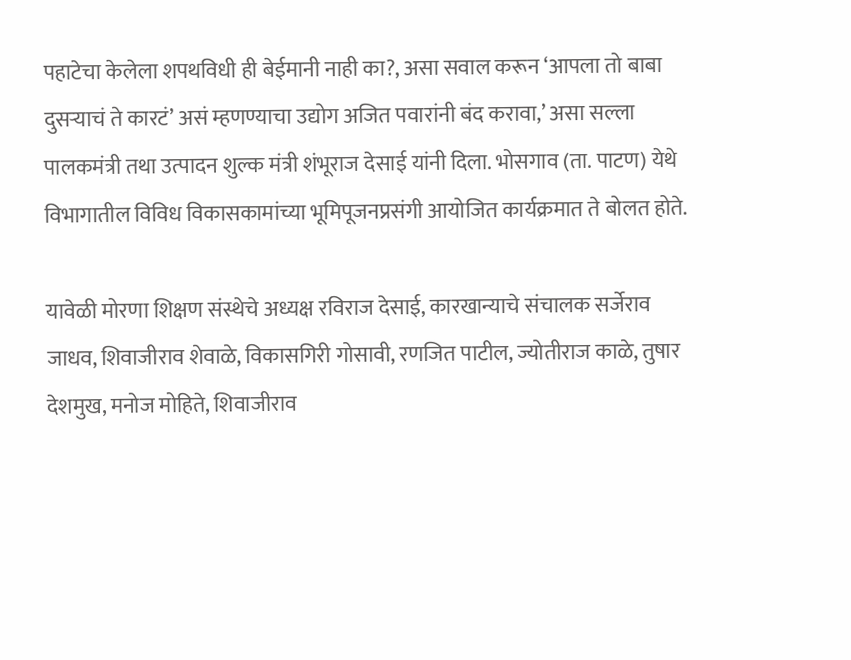पहाटेचा केलेला शपथविधी ही बेईमानी नाही का?, असा सवाल करून ‘आपला तो बाबा दुसऱ्याचं ते कारटं’ असं म्हणण्याचा उद्योग अजित पवारांनी बंद करावा,’ असा सल्ला पालकमंत्री तथा उत्पादन शुल्क मंत्री शंभूराज देसाई यांनी दिला. भोसगाव (ता. पाटण) येथे विभागातील विविध विकासकामांच्या भूमिपूजनप्रसंगी आयोजित कार्यक्रमात ते बोलत होते.

यावेळी मोरणा शिक्षण संस्थेचे अध्यक्ष रविराज देसाई, कारखान्याचे संचालक सर्जेराव जाधव, शिवाजीराव शेवाळे, विकासगिरी गोसावी, रणजित पाटील, ज्योतीराज काळे, तुषार देशमुख, मनोज मोहिते, शिवाजीराव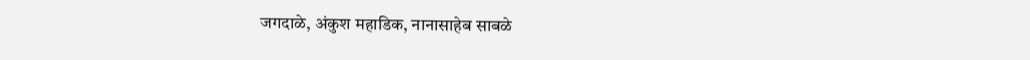जगदाळे, अंकुश महाडिक, नानासाहेब साबळे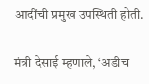आदींची प्रमुख उपस्थिती होती.

मंत्री देसाई म्हणाले, ‘अडीच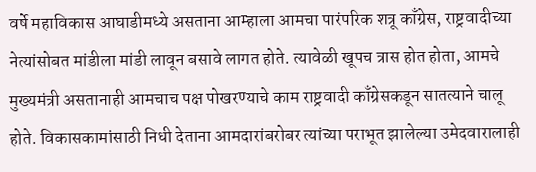वर्षे महाविकास आघाडीमध्ये असताना आम्हाला आमचा पारंपरिक शत्रू काँग्रेस, राष्ट्रवादीच्या नेत्यांसोबत मांडीला मांडी लावून बसावे लागत होते. त्यावेळी खूपच त्रास होत होता, आमचे मुख्यमंत्री असतानाही आमचाच पक्ष पोखरण्याचे काम राष्ट्रवादी काँग्रेसकडून सातत्याने चालू होते. विकासकामांसाठी निधी देताना आमदारांबरोबर त्यांच्या पराभूत झालेल्या उमेदवारालाही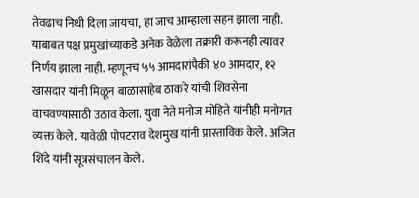तेवढाच निधी दिला जायचा, हा जाच आम्हाला सहन झाला नाही. याबाबत पक्ष प्रमुखांच्याकडे अनेक वेळेला तक्रारी करूनही त्यावर निर्णय झाला नाही. म्हणूनच ५५ आमदारांपैकी ४० आमदार, १२ खासदार यांनी मिळून बाळासाहेब ठाकरे यांची शिवसेना वाचवण्यासाठी उठाव केला. युवा नेते मनोज मोहिते यांनीही मनोगत व्यक्त केले. यावेळी पोपटराव देशमुख यांनी प्रास्ताविक केले. अजित शिंदे यांनी सूत्रसंचालन केले.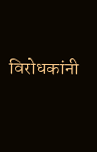विरोधकांनी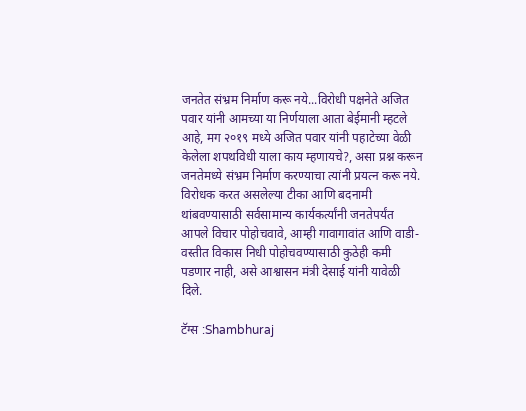जनतेत संभ्रम निर्माण करू नये...विरोधी पक्षनेते अजित पवार यांनी आमच्या या निर्णयाला आता बेईमानी म्हटले आहे, मग २०१९ मध्ये अजित पवार यांनी पहाटेच्या वेळी केलेला शपथविधी याला काय म्हणायचे?, असा प्रश्न करून जनतेमध्ये संभ्रम निर्माण करण्याचा त्यांनी प्रयत्न करू नये. विरोधक करत असलेल्या टीका आणि बदनामी थांबवण्यासाठी सर्वसामान्य कार्यकर्त्यांनी जनतेपर्यंत आपले विचार पोहोचवावे, आम्ही गावागावांत आणि वाडी-वस्तीत विकास निधी पोहोचवण्यासाठी कुठेही कमी पडणार नाही, असे आश्वासन मंत्री देसाई यांनी यावेळी दिले.

टॅग्स :Shambhuraj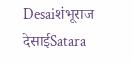Desaiशंभूराज देसाईSatara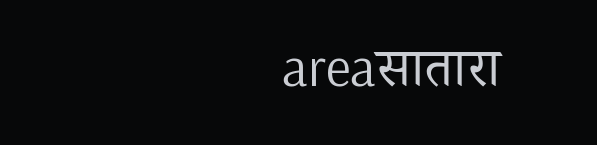areaसातारा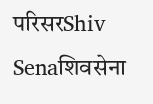परिसरShiv Senaशिवसेना